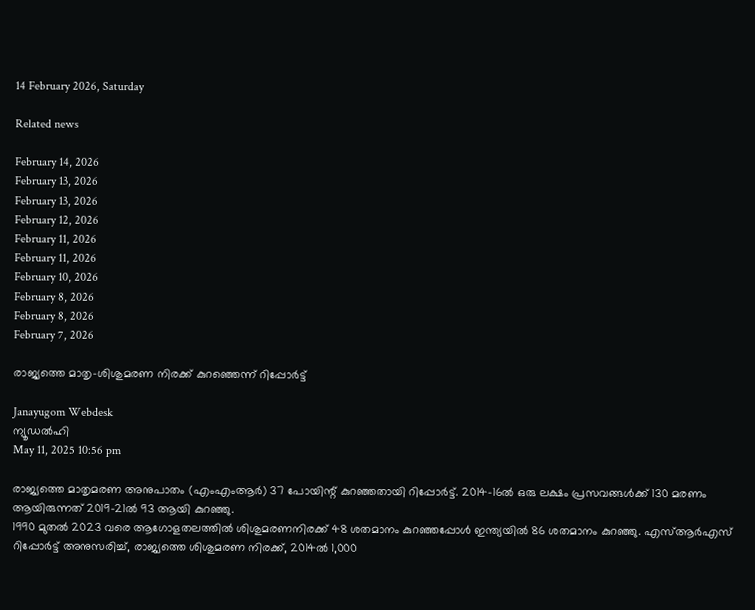14 February 2026, Saturday

Related news

February 14, 2026
February 13, 2026
February 13, 2026
February 12, 2026
February 11, 2026
February 11, 2026
February 10, 2026
February 8, 2026
February 8, 2026
February 7, 2026

രാജ്യത്തെ മാതൃ-ശിശുമരണ നിരക്ക് കുറഞ്ഞെന്ന് റിപ്പോര്‍ട്ട്

Janayugom Webdesk
ന്യൂഡല്‍ഹി
May 11, 2025 10:56 pm

രാജ്യത്തെ മാതൃമരണ അനുപാതം (എംഎംആര്‍) 37 പോയിന്റ് കുറഞ്ഞതായി റിപ്പോര്‍ട്ട്. 2014–16ല്‍ ഒരു ലക്ഷം പ്രസവങ്ങള്‍ക്ക് 130 മരണം ആയിരുന്നത് 2019–21ല്‍ 93 ആയി കുറഞ്ഞു.
1990 മുതല്‍ 2023 വരെ ആഗോളതലത്തില്‍ ശിശുമരണനിരക്ക് 48 ശതമാനം കുറഞ്ഞപ്പോള്‍ ഇന്ത്യയില്‍ 86 ശതമാനം കുറഞ്ഞു. എസ്ആര്‍എസ് റിപ്പോര്‍ട്ട് അനുസരിച്ച്, രാജ്യത്തെ ശിശുമരണ നിരക്ക്, 2014ല്‍ 1,000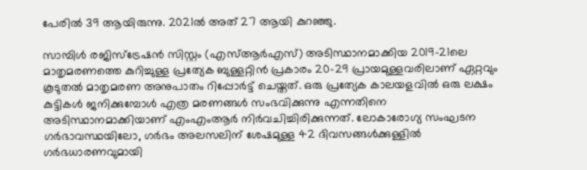പേരില്‍ 39 ആയിരുന്നു. 2021ല്‍ അത് 27 ആയി കുറഞ്ഞു.

സാമ്പിള്‍ രജിസ്ട്രേഷന്‍ സിസ്റ്റം (എസ്ആര്‍എസ്) അടിസ്ഥാനമാക്കിയ 2019–21ലെ മാതൃമരണത്തെ കുറിച്ചുള്ള പ്രത്യേക ബുള്ളറ്റിന്‍ പ്രകാരം 20–29 പ്രായമുള്ളവരിലാണ് ഏറ്റവും കൂടുതല്‍ മാതൃമരണ അനുപാതം റിപ്പോര്‍ട്ട് ചെയ്തത്. ഒരു പ്രത്യേക കാലയളവില്‍ ഒരു ലക്ഷം കുട്ടികള്‍ ജനിക്കുമ്പോള്‍ എത്ര മരണങ്ങള്‍ സംഭവിക്കുന്നു എന്നതിനെ അടിസ്ഥാനമാക്കിയാണ് എംഎംആര്‍ നിര്‍വചിച്ചിരിക്കുന്നത്. ലോകാരോഗ്യ സംഘടന ഗര്‍ഭാവസ്ഥയിലോ, ഗര്‍ഭം അലസലിന് ശേഷമുള്ള 42 ദിവസങ്ങള്‍ക്കുള്ളില്‍ ഗര്‍ഭധാരണവുമായി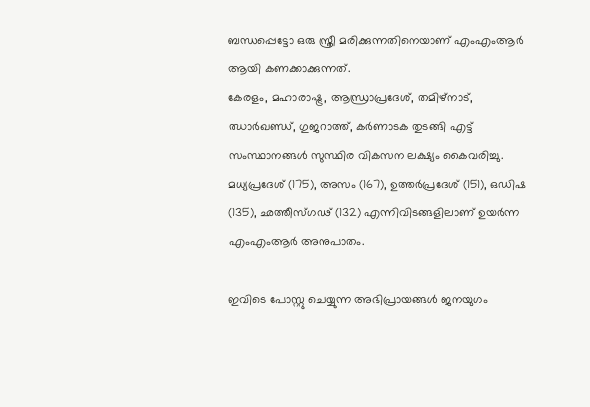ബന്ധപ്പെട്ടോ ഒരു സ്ത്രീ മരിക്കുന്നതിനെയാണ് എംഎംആര്‍ ആയി കണക്കാക്കുന്നത്.
കേരളം, മഹാരാഷ്ട്ര, ആന്ധ്രാപ്രദേശ്, തമിഴ‌്നാട്, ഝാര്‍ഖണ്ഡ്, ഗുജറാത്ത്, കര്‍ണാടക തുടങ്ങി എട്ട് സംസ്ഥാനങ്ങള്‍ സുസ്ഥിര വികസന ലക്ഷ്യം കൈവരിച്ചു. മധ്യപ്രദേശ് (175), അസം (167), ഉത്തര്‍പ്രദേശ് (151), ഒഡിഷ (135), ഛത്തീസ്ഗഢ് (132) എന്നിവിടങ്ങളിലാണ് ഉയര്‍ന്ന എംഎംആര്‍ അനുപാതം.

ഇവിടെ പോസ്റ്റു ചെയ്യുന്ന അഭിപ്രായങ്ങള്‍ ജനയുഗം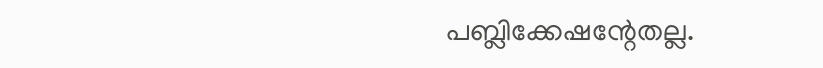പബ്ലിക്കേഷന്റേതല്ല.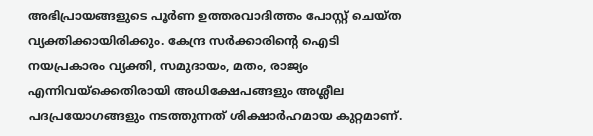അഭിപ്രായങ്ങളുടെ പൂര്‍ണ ഉത്തരവാദിത്തം പോസ്റ്റ് ചെയ്ത വ്യക്തിക്കായിരിക്കും. കേന്ദ്ര സര്‍ക്കാരിന്റെ ഐടി നയപ്രകാരം വ്യക്തി, സമുദായം, മതം, രാജ്യം എന്നിവയ്‌ക്കെതിരായി അധിക്ഷേപങ്ങളും അശ്ലീല പദപ്രയോഗങ്ങളും നടത്തുന്നത് ശിക്ഷാര്‍ഹമായ കുറ്റമാണ്.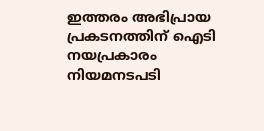ഇത്തരം അഭിപ്രായ പ്രകടനത്തിന് ഐടി നയപ്രകാരം നിയമനടപടി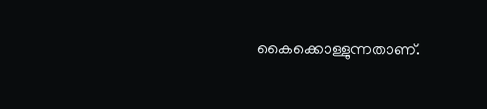കൈക്കൊള്ളുന്നതാണ്.